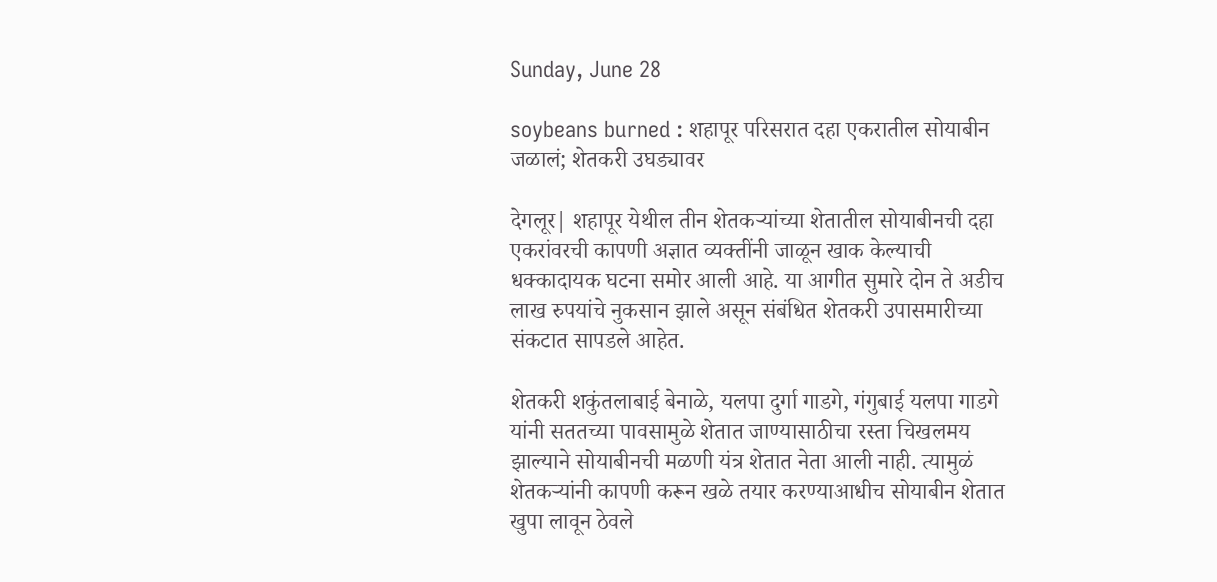Sunday, June 28

soybeans burned : शहापूर परिसरात दहा एकरातील सोयाबीन जळालं; शेतकरी उघड्यावर

देगलूर| शहापूर येथील तीन शेतकऱ्यांच्या शेतातील सोयाबीनची दहा एकरांवरची कापणी अज्ञात व्यक्तींनी जाळून खाक केल्याची धक्कादायक घटना समोर आली आहे. या आगीत सुमारे दोन ते अडीच लाख रुपयांचे नुकसान झाले असून संबंधित शेतकरी उपासमारीच्या संकटात सापडले आहेत.

शेतकरी शकुंतलाबाई बेनाळे, यलपा दुर्गा गाडगे, गंगुबाई यलपा गाडगे यांनी सततच्या पावसामुळे शेतात जाण्यासाठीचा रस्ता चिखलमय झाल्याने सोयाबीनची मळणी यंत्र शेतात नेता आली नाही. त्यामुळं शेतकऱ्यांनी कापणी करून खळे तयार करण्याआधीच सोयाबीन शेतात खुपा लावून ठेवले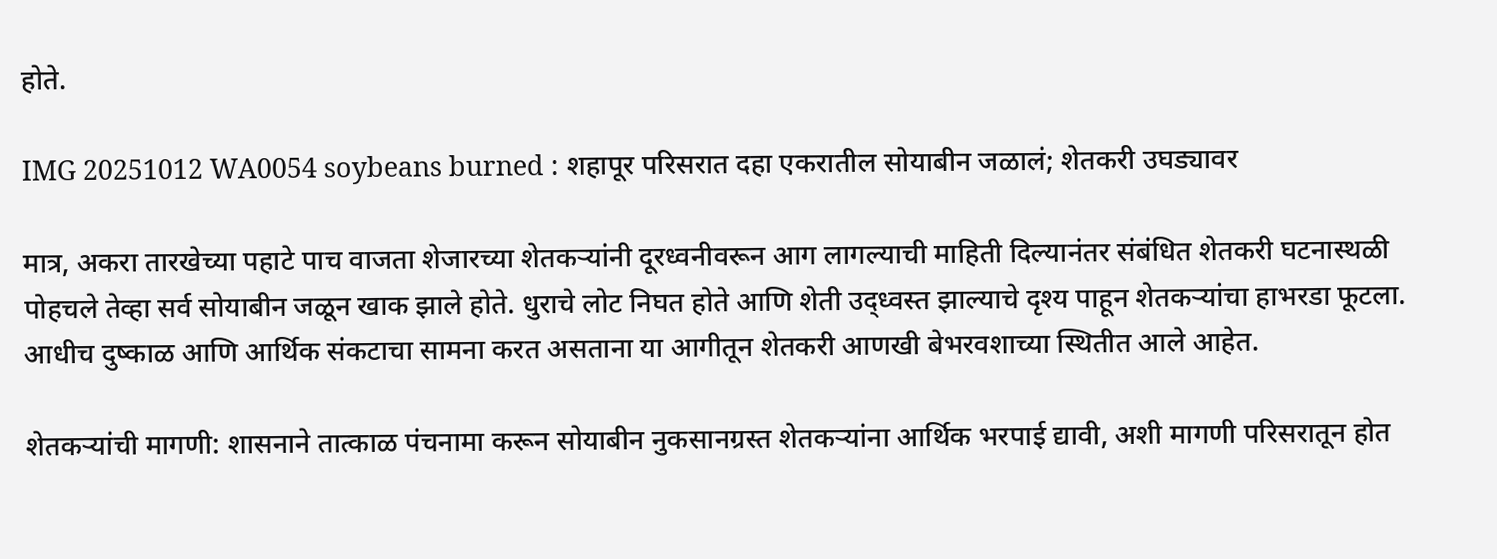होते.

IMG 20251012 WA0054 soybeans burned : शहापूर परिसरात दहा एकरातील सोयाबीन जळालं; शेतकरी उघड्यावर

मात्र, अकरा तारखेच्या पहाटे पाच वाजता शेजारच्या शेतकऱ्यांनी दूरध्वनीवरून आग लागल्याची माहिती दिल्यानंतर संबंधित शेतकरी घटनास्थळी पोहचले तेव्हा सर्व सोयाबीन जळून खाक झाले होते. धुराचे लोट निघत होते आणि शेती उद्ध्वस्त झाल्याचे दृश्य पाहून शेतकऱ्यांचा हाभरडा फूटला. आधीच दुष्काळ आणि आर्थिक संकटाचा सामना करत असताना या आगीतून शेतकरी आणखी बेभरवशाच्या स्थितीत आले आहेत.

शेतकऱ्यांची मागणी: शासनाने तात्काळ पंचनामा करून सोयाबीन नुकसानग्रस्त शेतकऱ्यांना आर्थिक भरपाई द्यावी, अशी मागणी परिसरातून होत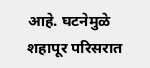आहे. घटनेमुळे शहापूर परिसरात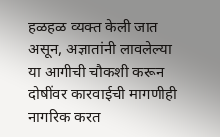हळहळ व्यक्त केली जात असून, अज्ञातांनी लावलेल्या या आगीची चौकशी करून दोषींवर कारवाईची मागणीही नागरिक करत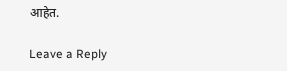आहेत.

Leave a Reply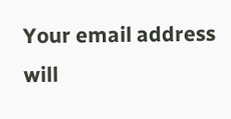Your email address will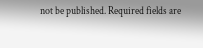not be published. Required fields are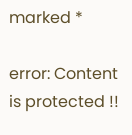marked *

error: Content is protected !!